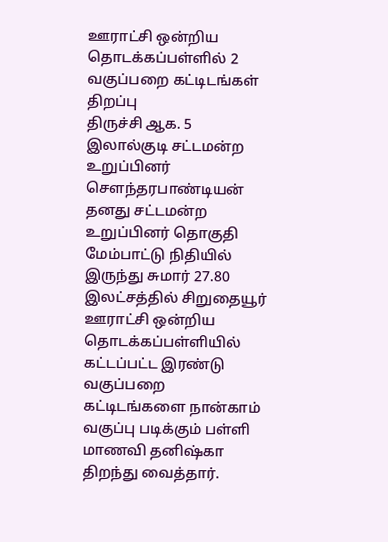ஊராட்சி ஒன்றிய தொடக்கப்பள்ளில் 2 வகுப்பறை கட்டிடங்கள் திறப்பு
திருச்சி ஆக. 5 இலால்குடி சட்டமன்ற உறுப்பினர் சௌந்தரபாண்டியன் தனது சட்டமன்ற உறுப்பினர் தொகுதி மேம்பாட்டு நிதியில் இருந்து சுமார் 27.80 இலட்சத்தில் சிறுதையூர் ஊராட்சி ஒன்றிய தொடக்கப்பள்ளியில் கட்டப்பட்ட இரண்டு வகுப்பறை கட்டிடங்களை நான்காம் வகுப்பு படிக்கும் பள்ளி மாணவி தனிஷ்கா திறந்து வைத்தார்.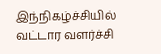இந்நிகழ்ச்சியில் வட்டார வளர்ச்சி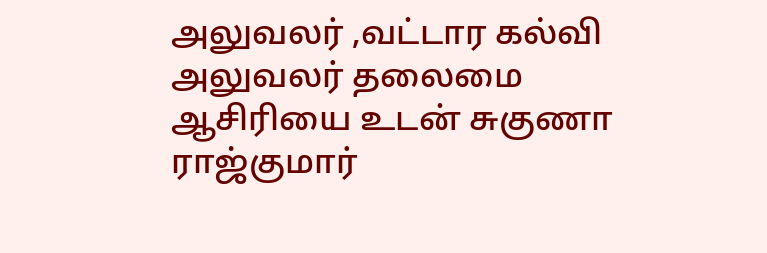அலுவலர் ,வட்டார கல்வி அலுவலர் தலைமை ஆசிரியை உடன் சுகுணா ராஜ்குமார்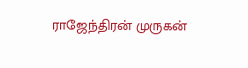ராஜேந்திரன் முருகன்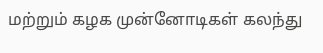மற்றும் கழக முன்னோடிகள் கலந்து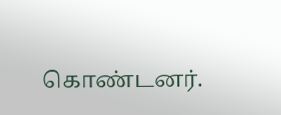கொண்டனர்.